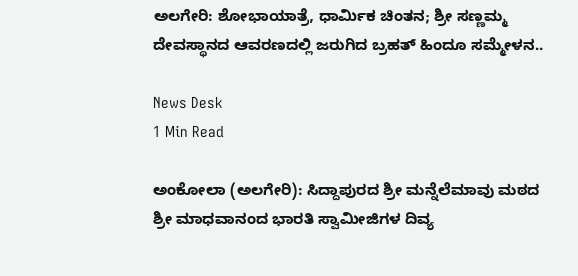ಅಲಗೇರಿ: ಶೋಭಾಯಾತ್ರೆ, ಧಾರ್ಮಿಕ ಚಿಂತನ; ಶ್ರೀ ಸಣ್ಣಮ್ಮ ದೇವಸ್ಥಾನದ ಆವರಣದಲ್ಲಿ ಜರುಗಿದ ಬ್ರಹತ್ ಹಿಂದೂ ಸಮ್ಮೇಳನ..

News Desk
1 Min Read

ಅಂಕೋಲಾ (ಅಲಗೇರಿ): ಸಿದ್ದಾಪುರದ ಶ್ರೀ ಮನ್ನೆಲೆಮಾವು ಮಠದ ಶ್ರೀ ಮಾಧವಾನಂದ ಭಾರತಿ ಸ್ವಾಮೀಜಿಗಳ ದಿವ್ಯ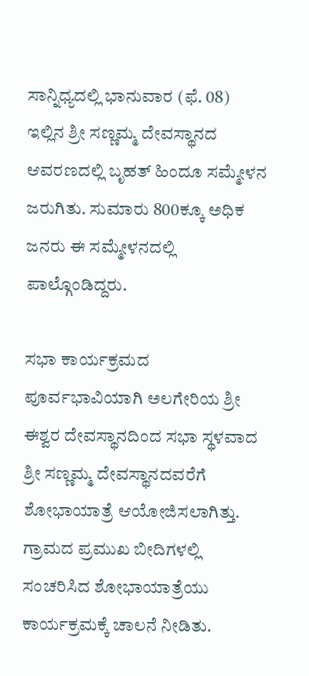ಸಾನ್ನಿಧ್ಯದಲ್ಲಿ ಭಾನುವಾರ (ಫೆ. 08) ಇಲ್ಲಿನ ಶ್ರೀ ಸಣ್ಣಮ್ಮ ದೇವಸ್ಥಾನದ ಆವರಣದಲ್ಲಿ ಬೃಹತ್ ಹಿಂದೂ ಸಮ್ಮೇಳನ ಜರುಗಿತು. ಸುಮಾರು 800ಕ್ಕೂ ಅಧಿಕ ಜನರು ಈ ಸಮ್ಮೇಳನದಲ್ಲಿ ಪಾಲ್ಗೊಂಡಿದ್ದರು.

ಸಭಾ ಕಾರ್ಯಕ್ರಮದ ಪೂರ್ವಭಾವಿಯಾಗಿ ಅಲಗೇರಿಯ ಶ್ರೀ ಈಶ್ವರ ದೇವಸ್ಥಾನದಿಂದ ಸಭಾ ಸ್ಥಳವಾದ ಶ್ರೀ ಸಣ್ಣಮ್ಮ ದೇವಸ್ಥಾನದವರೆಗೆ ಶೋಭಾಯಾತ್ರೆ ಆಯೋಜಿಸಲಾಗಿತ್ತು. ಗ್ರಾಮದ ಪ್ರಮುಖ ಬೀದಿಗಳಲ್ಲಿ ಸಂಚರಿಸಿದ ಶೋಭಾಯಾತ್ರೆಯು ಕಾರ್ಯಕ್ರಮಕ್ಕೆ ಚಾಲನೆ ನೀಡಿತು.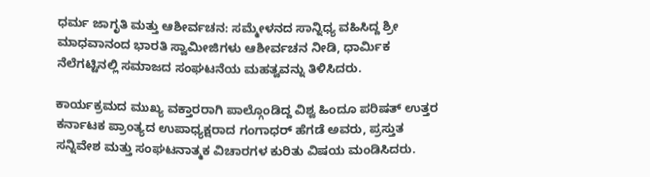ಧರ್ಮ ಜಾಗೃತಿ ಮತ್ತು ಆಶೀರ್ವಚನ: ಸಮ್ಮೇಳನದ ಸಾನ್ನಿಧ್ಯ ವಹಿಸಿದ್ದ ಶ್ರೀ ಮಾಧವಾನಂದ ಭಾರತಿ ಸ್ವಾಮೀಜಿಗಳು ಆಶೀರ್ವಚನ ನೀಡಿ, ಧಾರ್ಮಿಕ ನೆಲೆಗಟ್ಟಿನಲ್ಲಿ ಸಮಾಜದ ಸಂಘಟನೆಯ ಮಹತ್ವವನ್ನು ತಿಳಿಸಿದರು.

ಕಾರ್ಯಕ್ರಮದ ಮುಖ್ಯ ವಕ್ತಾರರಾಗಿ ಪಾಲ್ಗೊಂಡಿದ್ದ ವಿಶ್ವ ಹಿಂದೂ ಪರಿಷತ್ ಉತ್ತರ ಕರ್ನಾಟಕ ಪ್ರಾಂತ್ಯದ ಉಪಾಧ್ಯಕ್ಷರಾದ ಗಂಗಾಧರ್ ಹೆಗಡೆ ಅವರು, ಪ್ರಸ್ತುತ ಸನ್ನಿವೇಶ ಮತ್ತು ಸಂಘಟನಾತ್ಮಕ ವಿಚಾರಗಳ ಕುರಿತು ವಿಷಯ ಮಂಡಿಸಿದರು.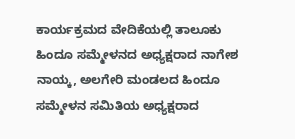ಕಾರ್ಯಕ್ರಮದ ವೇದಿಕೆಯಲ್ಲಿ ತಾಲೂಕು ಹಿಂದೂ ಸಮ್ಮೇಳನದ ಅಧ್ಯಕ್ಷರಾದ ನಾಗೇಶ ನಾಯ್ಕ, ಅಲಗೇರಿ ಮಂಡಲದ ಹಿಂದೂ ಸಮ್ಮೇಳನ ಸಮಿತಿಯ ಅಧ್ಯಕ್ಷರಾದ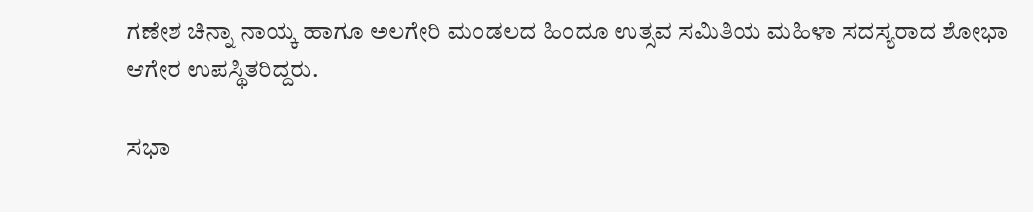ಗಣೇಶ ಚಿನ್ನಾ ನಾಯ್ಕ ಹಾಗೂ ಅಲಗೇರಿ ಮಂಡಲದ ಹಿಂದೂ ಉತ್ಸವ ಸಮಿತಿಯ ಮಹಿಳಾ ಸದಸ್ಯರಾದ ಶೋಭಾ ಆಗೇರ ಉಪಸ್ಥಿತರಿದ್ದರು.

ಸಭಾ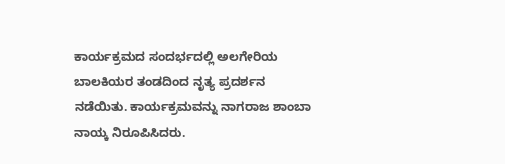ಕಾರ್ಯಕ್ರಮದ ಸಂದರ್ಭದಲ್ಲಿ ಅಲಗೇರಿಯ ಬಾಲಕಿಯರ ತಂಡದಿಂದ ನೃತ್ಯ ಪ್ರದರ್ಶನ ನಡೆಯಿತು. ಕಾರ್ಯಕ್ರಮವನ್ನು ನಾಗರಾಜ ಶಾಂಬಾ ನಾಯ್ಕ ನಿರೂಪಿಸಿದರು.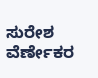ಸುರೇಶ ವೆರ್ಣೇಕರ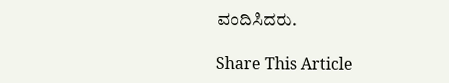ವಂದಿಸಿದರು.

Share This Article